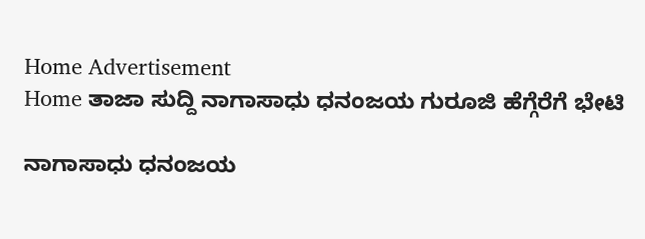Home Advertisement
Home ತಾಜಾ ಸುದ್ದಿ ನಾಗಾಸಾಧು ಧನಂಜಯ ಗುರೂಜಿ ಹೆಗ್ಗೆರೆಗೆ ಭೇಟಿ

ನಾಗಾಸಾಧು ಧನಂಜಯ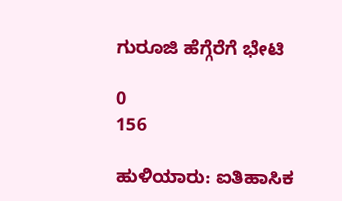ಗುರೂಜಿ ಹೆಗ್ಗೆರೆಗೆ ಭೇಟಿ

0
156

ಹುಳಿಯಾರು: ಐತಿಹಾಸಿಕ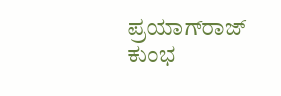ಪ್ರಯಾಗ್‌ರಾಜ್ ಕುಂಭ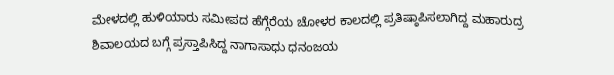ಮೇಳದಲ್ಲಿ ಹುಳಿಯಾರು ಸಮೀಪದ ಹೆಗ್ಗೆರೆಯ ಚೋಳರ ಕಾಲದಲ್ಲಿ ಪ್ರತಿಷ್ಠಾಪಿಸಲಾಗಿದ್ದ ಮಹಾರುದ್ರ ಶಿವಾಲಯದ ಬಗ್ಗೆ ಪ್ರಸ್ತಾಪಿಸಿದ್ದ ನಾಗಾಸಾಧು ಧನಂಜಯ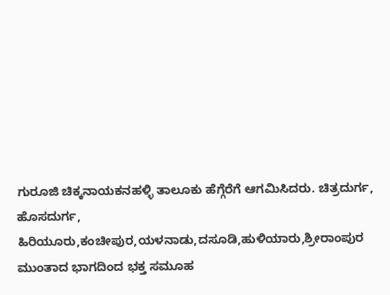ಗುರೂಜಿ ಚಿಕ್ಕನಾಯಕನಹಳ್ಳಿ ತಾಲೂಕು ಹೆಗ್ಗೆರೆಗೆ ಆಗಮಿಸಿದರು. ಚಿತ್ರದುರ್ಗ, ಹೊಸದುರ್ಗ, ಹಿರಿಯೂರು,ಕಂಚೀಪುರ,ಯಳನಾಡು,ದಸೂಡಿ,ಹುಳಿಯಾರು,ಶ್ರೀರಾಂಪುರ ಮುಂತಾದ ಭಾಗದಿಂದ ಭಕ್ತ ಸಮೂಹ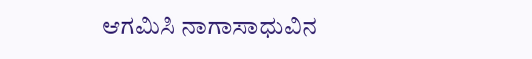ಆಗಮಿಸಿ ನಾಗಾಸಾಧುವಿನ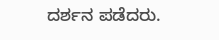ದರ್ಶನ ಪಡೆದರು.